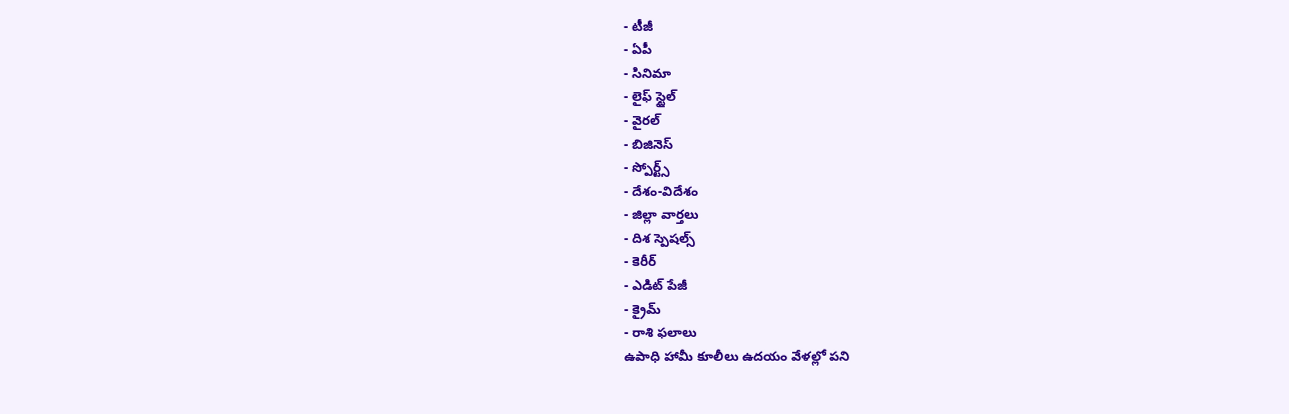- టీజీ
- ఏపీ
- సినిమా
- లైఫ్ స్టైల్
- వైరల్
- బిజినెస్
- స్పోర్ట్స్
- దేశం-విదేశం
- జిల్లా వార్తలు
- దిశ స్పెషల్స్
- కెరీర్
- ఎడిట్ పేజీ
- క్రైమ్
- రాశి ఫలాలు
ఉపాధి హామీ కూలీలు ఉదయం వేళల్లో పని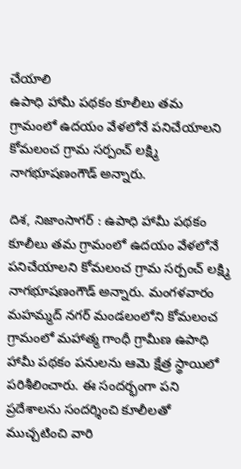చేయాలి
ఉపాధి హామీ పథకం కూలీలు తమ గ్రామంలో ఉదయం వేళలోనే పనిచేయాలని కోమలంచ గ్రామ సర్పంచ్ లక్ష్మి నాగభూషణంగౌడ్ అన్నారు.

దిశ, నిజాంసాగర్ : ఉపాధి హామీ పథకం కూలీలు తమ గ్రామంలో ఉదయం వేళలోనే పనిచేయాలని కోమలంచ గ్రామ సర్పంచ్ లక్ష్మి నాగభూషణంగౌడ్ అన్నారు. మంగళవారం మహమ్మద్ నగర్ మండలంలోని కోమలంచ గ్రామంలో మహాత్మ గాంధీ గ్రామీణ ఉపాధి హామీ పథకం పనులను ఆమె క్షేత్ర స్థాయిలో పరిశీలించారు. ఈ సందర్భంగా పని ప్రదేశాలను సందర్శించి కూలీలతో ముచ్చటించి వారి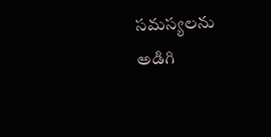సమస్యలను అడిగి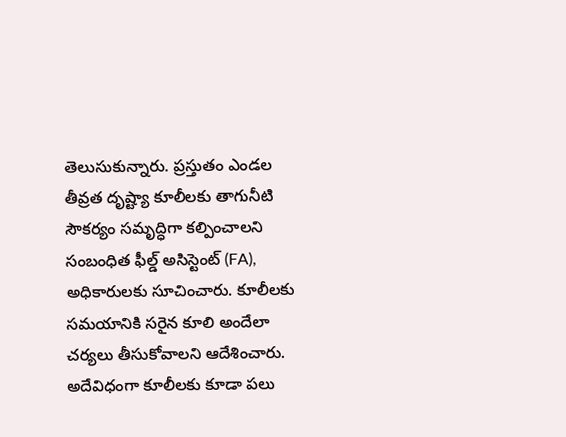తెలుసుకున్నారు. ప్రస్తుతం ఎండల తీవ్రత దృష్ట్యా కూలీలకు తాగునీటి సౌకర్యం సమృద్ధిగా కల్పించాలని సంబంధిత ఫీల్డ్ అసిస్టెంట్ (FA), అధికారులకు సూచించారు. కూలీలకు సమయానికి సరైన కూలి అందేలా చర్యలు తీసుకోవాలని ఆదేశించారు. అదేవిధంగా కూలీలకు కూడా పలు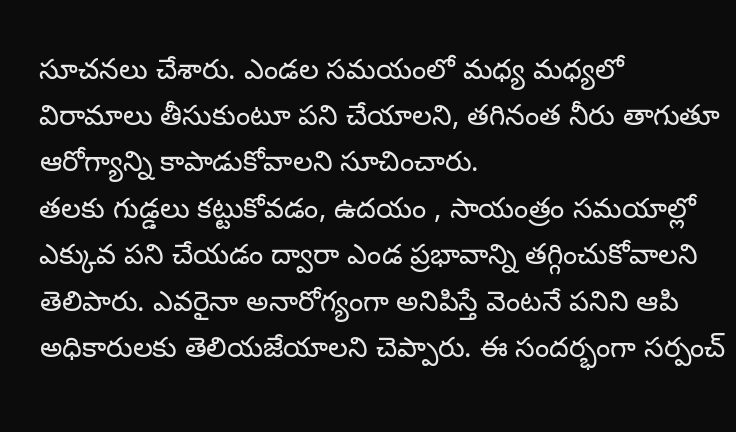సూచనలు చేశారు. ఎండల సమయంలో మధ్య మధ్యలో విరామాలు తీసుకుంటూ పని చేయాలని, తగినంత నీరు తాగుతూ ఆరోగ్యాన్ని కాపాడుకోవాలని సూచించారు.
తలకు గుడ్డలు కట్టుకోవడం, ఉదయం , సాయంత్రం సమయాల్లో ఎక్కువ పని చేయడం ద్వారా ఎండ ప్రభావాన్ని తగ్గించుకోవాలని తెలిపారు. ఎవరైనా అనారోగ్యంగా అనిపిస్తే వెంటనే పనిని ఆపి అధికారులకు తెలియజేయాలని చెప్పారు. ఈ సందర్భంగా సర్పంచ్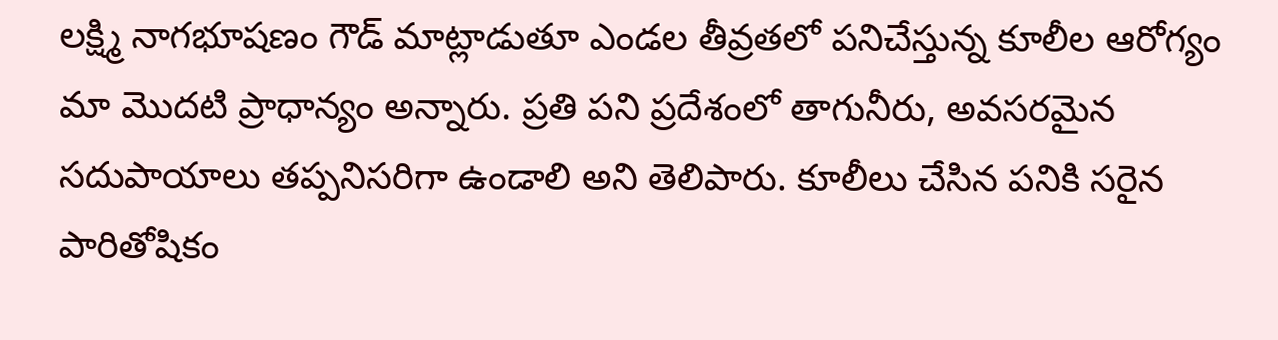లక్ష్మి నాగభూషణం గౌడ్ మాట్లాడుతూ ఎండల తీవ్రతలో పనిచేస్తున్న కూలీల ఆరోగ్యం మా మొదటి ప్రాధాన్యం అన్నారు. ప్రతి పని ప్రదేశంలో తాగునీరు, అవసరమైన సదుపాయాలు తప్పనిసరిగా ఉండాలి అని తెలిపారు. కూలీలు చేసిన పనికి సరైన పారితోషికం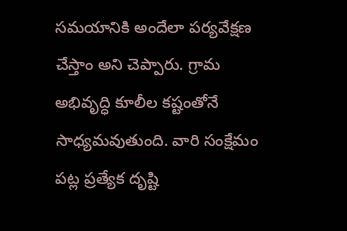సమయానికి అందేలా పర్యవేక్షణ చేస్తాం అని చెప్పారు. గ్రామ అభివృద్ధి కూలీల కష్టంతోనే సాధ్యమవుతుంది. వారి సంక్షేమం పట్ల ప్రత్యేక దృష్టి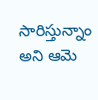సారిస్తున్నాం అని ఆమె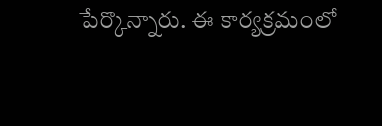పేర్కొన్నారు. ఈ కార్యక్రమంలో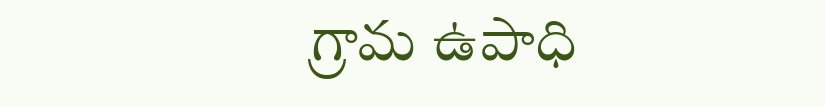గ్రామ ఉపాధి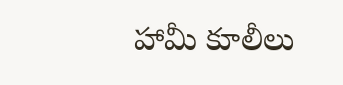హామీ కూలీలు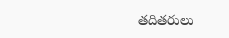తదితరులు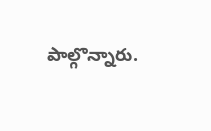పాల్గొన్నారు.